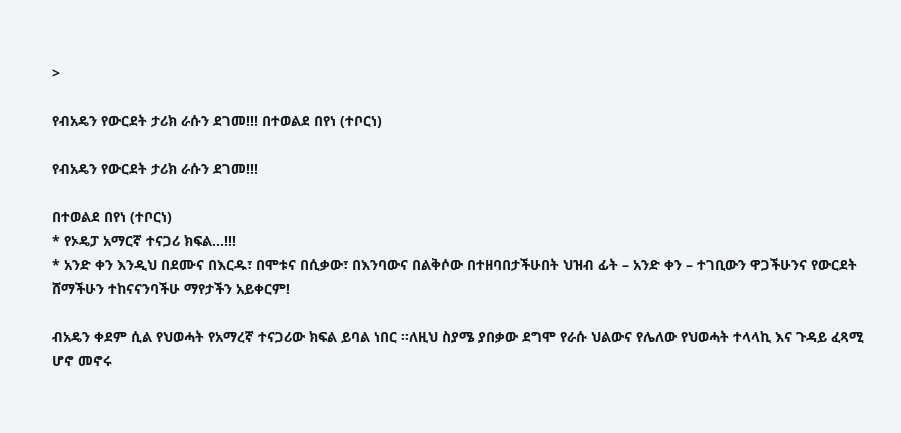>

የብአዴን የውርደት ታሪክ ራሱን ደገመ!!! በተወልደ በየነ (ተቦርነ)

የብአዴን የውርደት ታሪክ ራሱን ደገመ!!!

በተወልደ በየነ (ተቦርነ)
* የኦዴፓ አማርኛ ተናጋሪ ክፍል…!!!
* አንድ ቀን እንዲህ በደሙና በእርዱ፣ በሞቱና በሲቃው፣ በእንባውና በልቅሶው በተዘባበታችሁበት ህዝብ ፊት – አንድ ቀን – ተገቢውን ዋጋችሁንና የውርደት ሸማችሁን ተከናናንባችሁ ማየታችን አይቀርም!

ብአዴን ቀደም ሲል የህወሓት የአማረኛ ተናጋሪው ክፍል ይባል ነበር ።ለዚህ ስያሜ ያበቃው ደግሞ የራሱ ህልውና የሌለው የህወሓት ተላላኪ እና ጉዳይ ፈጻሚ ሆኖ መኖሩ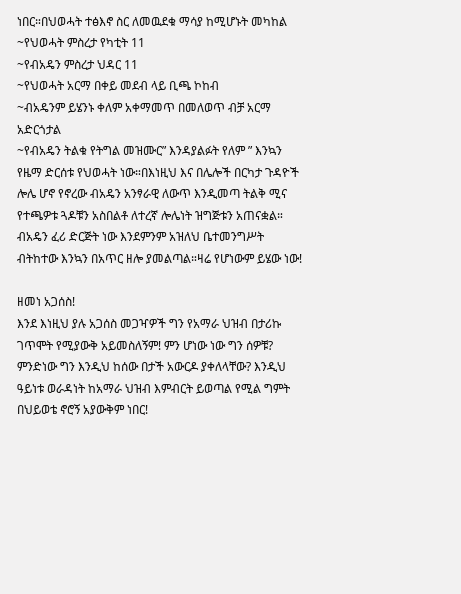ነበር።በህወሓት ተፅእኖ ስር ለመዉደቁ ማሳያ ከሚሆኑት መካከል
~የህወሓት ምስረታ የካቲት 11
~የብአዴን ምስረታ ህዳር 11
~የህወሓት አርማ በቀይ መደብ ላይ ቢጫ ኮከብ
~ብአዴንም ይሄንኑ ቀለም አቀማመጥ በመለወጥ ብቻ አርማ አድርጎታል
~የብአዴን ትልቁ የትግል መዝሙር” እንዳያልፉት የለም ” እንኳን የዜማ ድርሰቱ የህወሓት ነው።በእነዚህ እና በሌሎች በርካታ ጉዳዮች ሎሌ ሆኖ የኖረው ብአዴን አንፃራዊ ለውጥ እንዲመጣ ትልቅ ሚና የተጫዎቱ ጓዶቹን አስበልቶ ለተረኛ ሎሌነት ዝግጅቱን አጠናቋል። ብአዴን ፈሪ ድርጅት ነው እንደምንም አዝለህ ቤተመንግሥት ብትከተው እንኳን በአጥር ዘሎ ያመልጣል።ዛሬ የሆነውም ይሄው ነው!

ዘመነ አጋሰስ!
እንደ እነዚህ ያሉ አጋሰስ መጋዣዎች ግን የአማራ ህዝብ በታሪኩ ገጥሞት የሚያውቅ አይመስለኝም! ምን ሆነው ነው ግን ሰዎቹ? ምንድነው ግን እንዲህ ከሰው በታች አውርዶ ያቀለላቸው? እንዲህ ዓይነቱ ወራዳነት ከአማራ ህዝብ እምብርት ይወጣል የሚል ግምት በህይወቴ ኖሮኝ አያውቅም ነበር!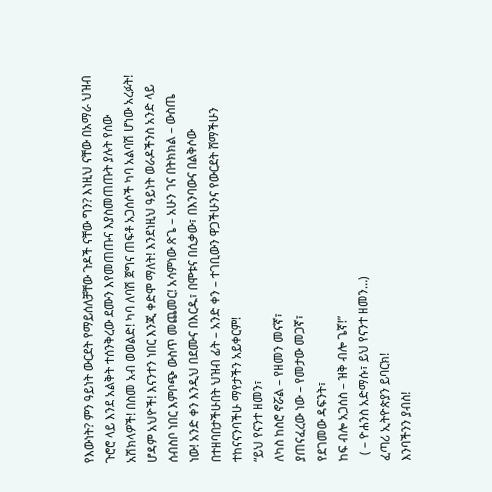የእውነት? ምን ዓይነት ውርደት የማይሰለቻቸው ጉዶች ናቸው ግን? እነዚህ ናቸው በአማራ ህዝብ ጉሮሮ ላይ እንደ አልቅት ተሰንቅረው ደሙን እየመጠጡና እያስመጠጡት ያሉት የሰው አሽክላዎች! በስመ አብ ወወልድ! ካባ ለባሽ ጀግና ጠፍቶ አጋሰሶች ካባ አልባሽ ሆነው አረፉት! ሆዳም አህዮች! እናንተን ነበር እንጂ ቀድሞ ማለት! እንደነዚህ ዓይነት ወራዶችንስ አንድ ላይ ሰብስቦ ነበር እምቦጭ ውስጥ መጨመር! አሳምነው ጽጌ – አሁን ገና በትክክል – ውስጤ ነው! አንድ ቀን እንዲህ በደሙና በእርዱ፣ በሞቱና በሲቃው፣ በእንባውና በልቅሶው በተዘባበታችሁበት ህዝብ ፊት – አንድ ቀን – ተገቢውን ዋጋችሁንና የውርደት ሸማችሁን ተከናናንባችሁ ማየታችን አይቀርም!
“ይህ የናንተ ዘመን፣
ለካስ ከስሮ ኖሯል – የዘመን መናኛ፣
ያጠናፈረው ነው – የመታው መጋኛ፣
የደገመው ዳፍንት፣
ከፍ ብሎ አጋሰስ – ዝቅ ብሎ ጌኛ!”
  ( – ዮሐንስ አድማሱ፣ ይህ የናንተ ዘመን…)
ፈጣሪ ኢትዮጵያን ይባርክ!
እንባችንን ያብስ!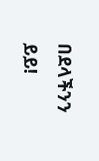በደላችንን ይይ!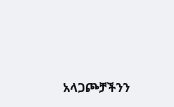አላጋጮቻችንን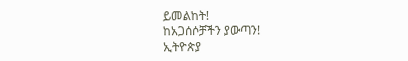ይመልከት!
ከአጋሰሶቻችን ያውጣን!
ኢትዮጵያ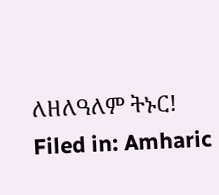ለዘለዓለም ትኑር!
Filed in: Amharic